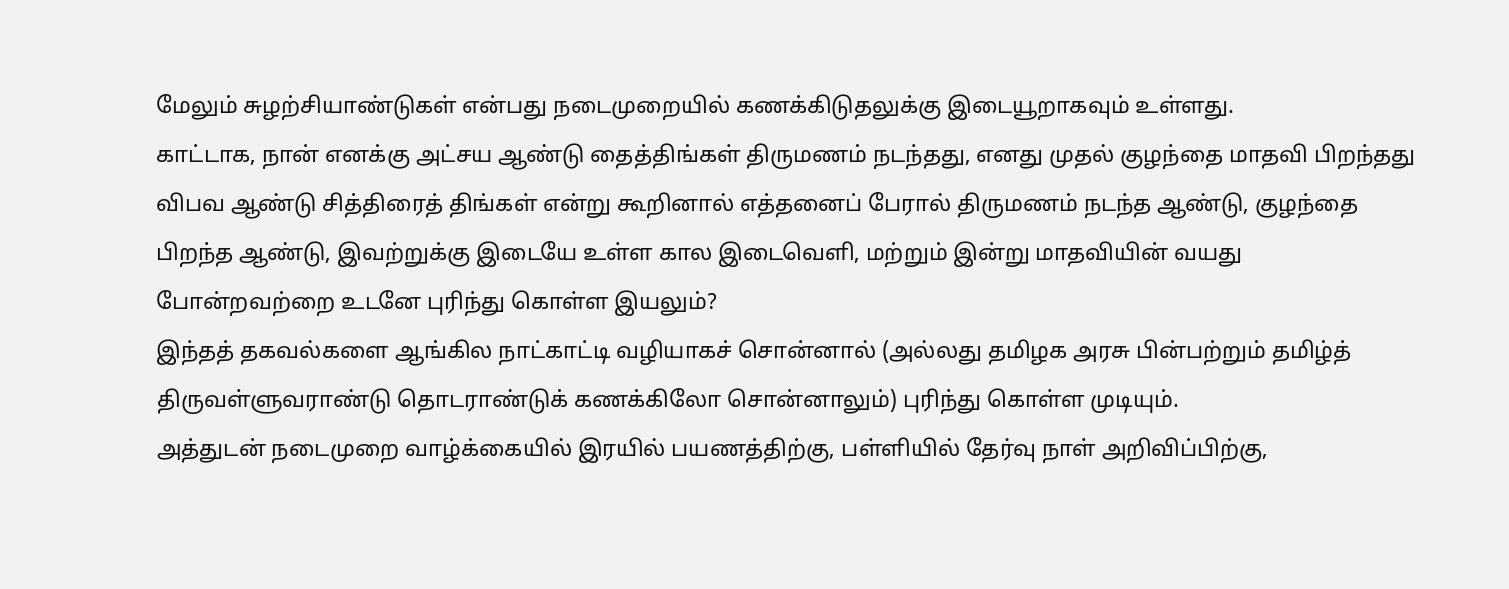மேலும் சுழற்சியாண்டுகள் என்பது நடைமுறையில் கணக்கிடுதலுக்கு இடையூறாகவும் உள்ளது.
காட்டாக, நான் எனக்கு அட்சய ஆண்டு தைத்திங்கள் திருமணம் நடந்தது, எனது முதல் குழந்தை மாதவி பிறந்தது விபவ ஆண்டு சித்திரைத் திங்கள் என்று கூறினால் எத்தனைப் பேரால் திருமணம் நடந்த ஆண்டு, குழந்தை பிறந்த ஆண்டு, இவற்றுக்கு இடையே உள்ள கால இடைவெளி, மற்றும் இன்று மாதவியின் வயது போன்றவற்றை உடனே புரிந்து கொள்ள இயலும்?
இந்தத் தகவல்களை ஆங்கில நாட்காட்டி வழியாகச் சொன்னால் (அல்லது தமிழக அரசு பின்பற்றும் தமிழ்த் திருவள்ளுவராண்டு தொடராண்டுக் கணக்கிலோ சொன்னாலும்) புரிந்து கொள்ள முடியும்.
அத்துடன் நடைமுறை வாழ்க்கையில் இரயில் பயணத்திற்கு, பள்ளியில் தேர்வு நாள் அறிவிப்பிற்கு,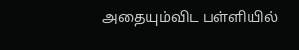அதையும்விட பள்ளியில்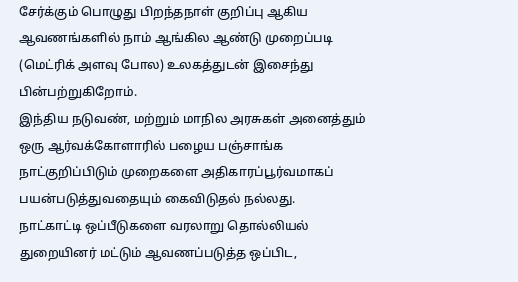சேர்க்கும் பொழுது பிறந்தநாள் குறிப்பு ஆகிய ஆவணங்களில் நாம் ஆங்கில ஆண்டு முறைப்படி (மெட்ரிக் அளவு போல) உலகத்துடன் இசைந்து பின்பற்றுகிறோம்.
இந்திய நடுவண், மற்றும் மாநில அரசுகள் அனைத்தும் ஒரு ஆர்வக்கோளாரில் பழைய பஞ்சாங்க நாட்குறிப்பிடும் முறைகளை அதிகாரப்பூர்வமாகப் பயன்படுத்துவதையும் கைவிடுதல் நல்லது.
நாட்காட்டி ஒப்பீடுகளை வரலாறு தொல்லியல் துறையினர் மட்டும் ஆவணப்படுத்த ஒப்பிட,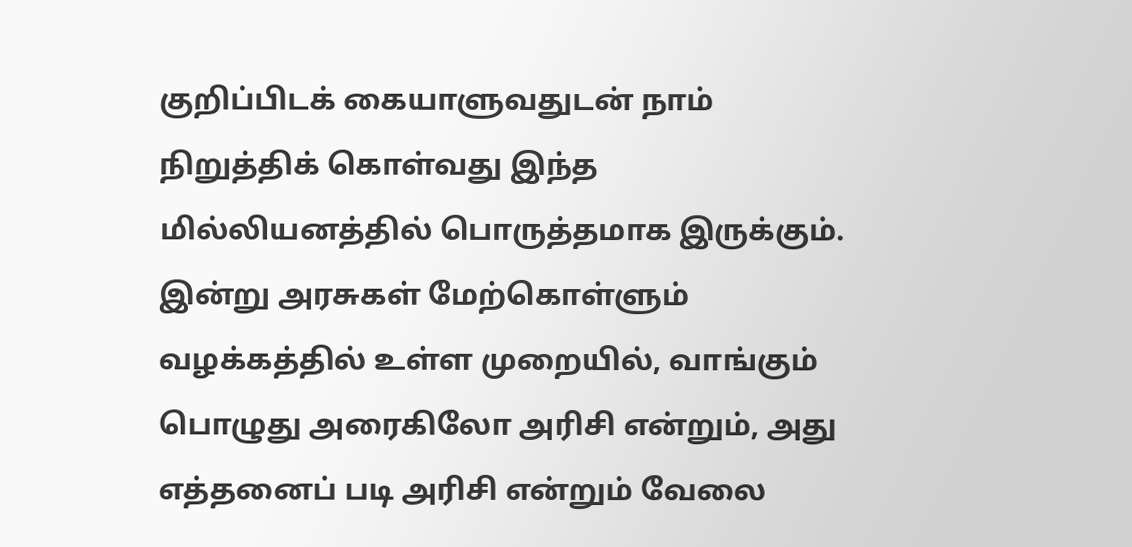குறிப்பிடக் கையாளுவதுடன் நாம் நிறுத்திக் கொள்வது இந்த மில்லியனத்தில் பொருத்தமாக இருக்கும். இன்று அரசுகள் மேற்கொள்ளும் வழக்கத்தில் உள்ள முறையில், வாங்கும் பொழுது அரைகிலோ அரிசி என்றும், அது எத்தனைப் படி அரிசி என்றும் வேலை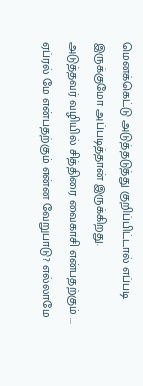மெனக்கெட்டு அடுத்தடுத்து குறிப்பிட்டால் எப்படி இருக்குமோ அப்படித்தான் இருக்கிறது.
அடுத்தவர் வழியில் சித்திரை வைகாசி என்பதற்கும் ... ஏப்ரல் மே என்பதற்கும் என்ன வேறுபாடு? எல்லாமே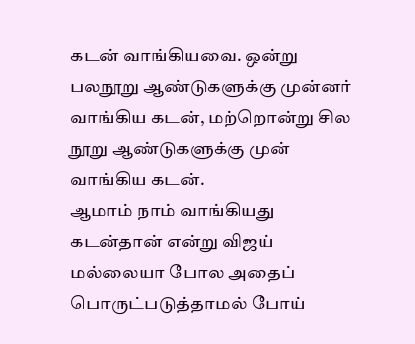கடன் வாங்கியவை. ஒன்று பலநூறு ஆண்டுகளுக்கு முன்னர் வாங்கிய கடன், மற்றொன்று சில நூறு ஆண்டுகளுக்கு முன் வாங்கிய கடன்.
ஆமாம் நாம் வாங்கியது கடன்தான் என்று விஜய் மல்லையா போல அதைப் பொருட்படுத்தாமல் போய்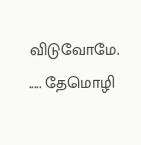விடுவோமே.
..... தேமொழி